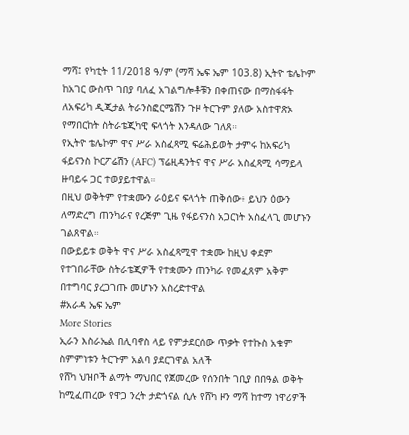ማሻ፤ የካቲት 11/2018 ዓ/ም (ማሻ ኤፍ ኤም 103.8) ኢትዮ ቴሌኮም ከአገር ውስጥ ገበያ ባለፈ አገልግሎቶቹን በቀጠናው በማስፋፋት ለአፍሪካ ዲጂታል ትራንስፎርሜሽን ጉዞ ትርጉም ያለው አስተዋጽኦ የማበርከት ስትራቴጂካዊ ፍላጎት እንዳለው ገለጸ።
የኢትዮ ቴሌኮም ዋና ሥራ አስፈጻሚ ፍሬሕይወት ታምሩ ከአፍሪካ ፋይናንስ ኮርፖሬሽን (AFC) ፕሬዚዳንትና ዋና ሥራ አስፈጻሚ ሳማይላ ዙባይሩ ጋር ተወያይተዋል።
በዚህ ወቅትም የተቋሙን ራዕይና ፍላጎት ጠቅሰው፥ ይህን ዕውን ለማድረግ ጠንካራና የረጅም ጊዜ የፋይናንስ አጋርነት አስፈላጊ መሆኑን ገልጸዋል።
በውይይቱ ወቅት ዋና ሥራ አስፈጻሚዋ ተቋሙ ከዚህ ቀደም የተገበራቸው ስትራቴጂዎች የተቋሙን ጠንካራ የመፈጸም አቅም በተግባር ያረጋገጡ መሆኑን አስረድተዋል
#አራዳ ኤፍ ኤም
More Stories
ኢራን እስራኤል በሊባኖስ ላይ የምታደርሰው ጥቃት የተኩስ አቁም ስምምነቱን ትርጉም አልባ ያደርገዋል አለች
የሸካ ህዝቦች ልማት ማህበር የጀመረው የሰንበት ገቢያ በበዓል ወቅት ከሚፈጠረው የዋጋ ንረት ታድጎናል ሲሉ የሸካ ዞን ማሻ ከተማ ነዋሪዎች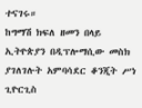ተናገሩ።
ከግማሽ ክፍለ ዘመን በላይ ኢትዮጵያን በዲፕሎማሲው መስክ ያገለገሉት አምባሳደር ቆንጂት ሥነ ጊዮርጊስ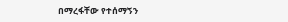በማረፋቸው የተሰማኝን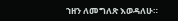ኀዘን ለመግለጽ እወዳለሁ።